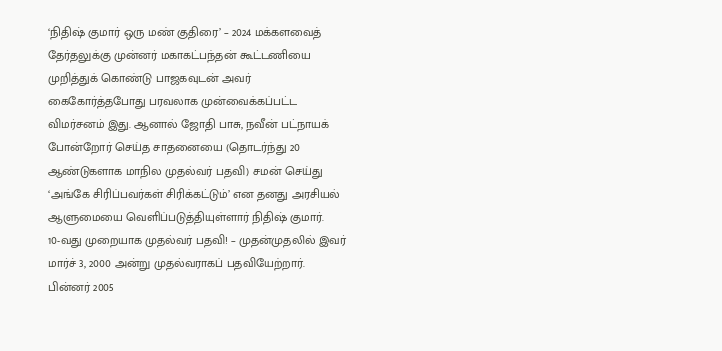‘நிதிஷ் குமார் ஒரு மண் குதிரை’ – 2024 மக்களவைத் தேர்தலுக்கு முன்னர் மகாகட்பந்தன் கூட்டணியை முறித்துக் கொண்டு பாஜகவுடன் அவர் கைகோர்த்தபோது பரவலாக முன்வைக்கப்பட்ட விமர்சனம் இது. ஆனால் ஜோதி பாசு, நவீன் பட்நாயக் போன்றோர் செய்த சாதனையை (தொடர்ந்து 20 ஆண்டுகளாக மாநில முதல்வர் பதவி) சமன் செய்து ‘அங்கே சிரிப்பவர்கள் சிரிக்கட்டும்’ என தனது அரசியல் ஆளுமையை வெளிப்படுத்தியுள்ளார் நிதிஷ் குமார்.
10-வது முறையாக முதல்வர் பதவி! – முதன்முதலில் இவர் மார்ச் 3, 2000 அன்று முதல்வராகப் பதவியேற்றார். பின்னர் 2005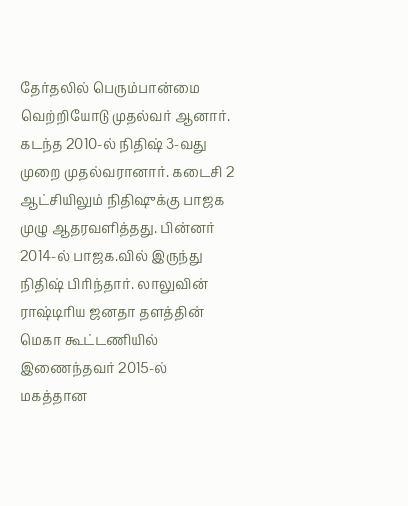தேர்தலில் பெரும்பான்மை வெற்றியோடு முதல்வர் ஆனார். கடந்த 2010-ல் நிதிஷ் 3-வது முறை முதல்வரானார். கடைசி 2 ஆட்சியிலும் நிதிஷுக்கு பாஜக முழு ஆதரவளித்தது. பின்னர் 2014-ல் பாஜக.வில் இருந்து நிதிஷ் பிரிந்தார். லாலுவின் ராஷ்டிரிய ஜனதா தளத்தின் மெகா கூட்டணியில் இணைந்தவர் 2015-ல் மகத்தான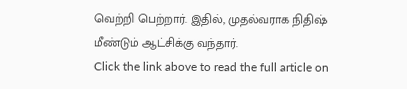வெற்றி பெற்றார். இதில், முதல்வராக நிதிஷ் மீண்டும் ஆட்சிக்கு வந்தார்.
Click the link above to read the full article on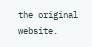the original website.